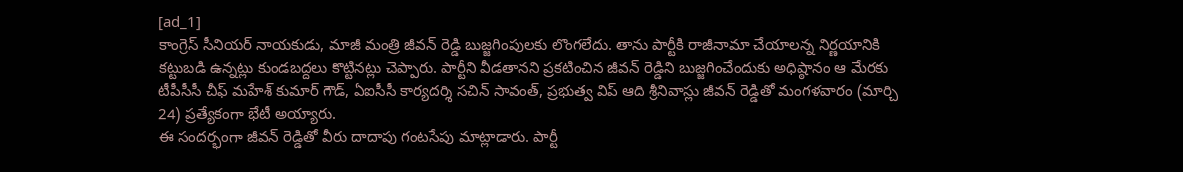[ad_1]
కాంగ్రెస్ సీనియర్ నాయకుడు, మాజీ మంత్రి జీవన్ రెడ్డి బుజ్జగింపులకు లొంగలేదు. తాను పార్టీకి రాజీనామా చేయాలన్న నిర్ణయానికి కట్టుబడి ఉన్నట్లు కుండబద్దలు కొట్టినట్లు చెప్పారు. పార్టీని వీడతానని ప్రకటించిన జీవన్ రెడ్డిని బుజ్జగించేందుకు అధిష్ఠానం ఆ మేరకు టీపీసీసీ చీఫ్ మహేశ్ కుమార్ గౌడ్, ఏఐసీసీ కార్యదర్శి సచిన్ సావంత్, ప్రభుత్వ విప్ ఆది శ్రీనివాస్లు జీవన్ రెడ్డితో మంగళవారం (మార్చి 24) ప్రత్యేకంగా భేటీ అయ్యారు.
ఈ సందర్భంగా జీవన్ రెడ్డితో వీరు దాదాపు గంటసేపు మాట్లాడారు. పార్టీ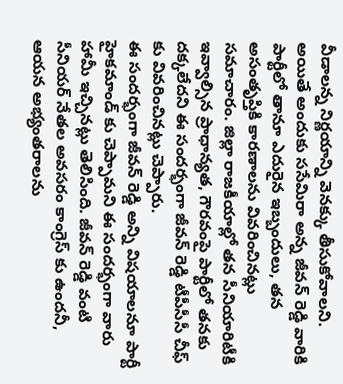వీడాలన్న నిర్ణయాన్ని వెనక్కు తీసుకోవాలని. అయితే అందుకు ససేమిరా అన్న జీవన్ రెడ్డి వారికి పార్టీలో తానూ ఎదురైన ఇబ్బందులు, తన అసంతృప్తికి కారణాలను వివరించినట్లు సమాచారం. జిల్లా రాజకీయాల్లో తన సీనియారిటీకి ఇవ్వాల్సిన ప్రాధాన్యత, గౌరవంపై పార్టీలో తనకు దక్కలేదని ఈ సందర్భంగా జీవన్ రెడ్డి టీపీసీసీ చీఫ్ కు వివరించినట్లు చెప్పారు.
ఈ సందర్భంగా జీవన్ రెడ్డి అన్ని విషయాలనూ పార్టీ హైకమాండ్ కు చెప్పామని ఈ సందర్భంగా వారు హామీ ఇచ్చినట్లు తెలిసింది. జీవన్ రెడ్డి వంటి సీనియర్ నేతల అవసరం కాంగ్రెస్ కు ఉందనీ, ఆయన అభ్యంతరాలను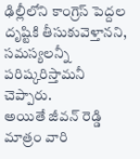ఢిల్లీలోని కాంగ్రెస్ పెద్దల దృష్టికి తీసుకువెళ్తానని, సమస్యలన్నీ పరిష్కరిస్తామనీ చెప్పారు.
అయితే జీవన్ రెడ్డి మాత్రం వారి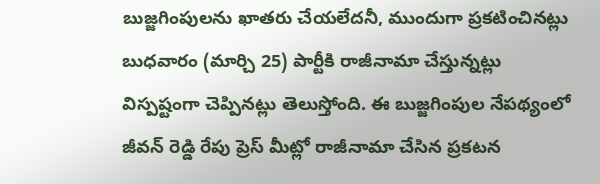బుజ్జగింపులను ఖాతరు చేయలేదనీ, ముందుగా ప్రకటించినట్లు బుధవారం (మార్చి 25) పార్టీకి రాజీనామా చేస్తున్నట్లు విస్పష్టంగా చెప్పినట్లు తెలుస్తోంది. ఈ బుజ్జగింపుల నేపథ్యంలో జీవన్ రెడ్డి రేపు ప్రెస్ మీట్లో రాజీనామా చేసిన ప్రకటన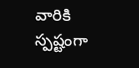వారికి స్పష్టంగా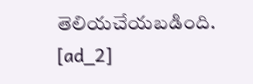తెలియచేయబడింది.
[ad_2]